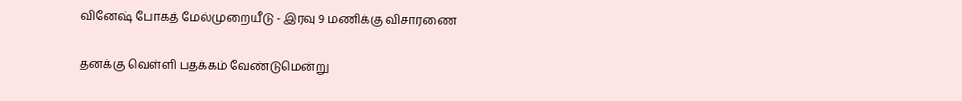வினேஷ் போகத் மேல்முறையீடு - இரவு 9 மணிக்கு விசாரணை

தனக்கு வெள்ளி பதக்கம் வேண்டுமென்று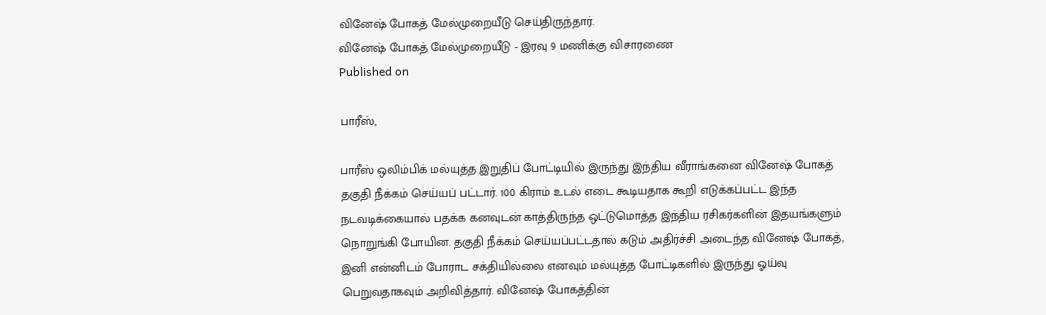வினேஷ் போகத் மேல்முறையீடு செய்திருந்தார்.
வினேஷ் போகத் மேல்முறையீடு - இரவு 9 மணிக்கு விசாரணை
Published on

பாரீஸ்,

பாரீஸ் ஒலிம்பிக் மல்யுத்த இறுதிப் போட்டியில் இருந்து இந்திய வீராங்கனை வினேஷ் போகத் தகுதி நீக்கம் செய்யப் பட்டார். 100 கிராம் உடல் எடை கூடியதாக கூறி எடுக்கப்பட்ட இந்த நடவடிக்கையால் பதக்க கனவுடன் காத்திருந்த ஒட்டுமொத்த இந்திய ரசிகர்களின் இதயங்களும் நொறுங்கி போயின. தகுதி நீக்கம் செய்யப்பட்டதால் கடும் அதிர்ச்சி அடைந்த வினேஷ் போகத், இனி என்னிடம் போராட சக்தியில்லை எனவும் மல்யுத்த போட்டிகளில் இருந்து ஓய்வு பெறுவதாகவும் அறிவித்தார். வினேஷ் போகத்தின்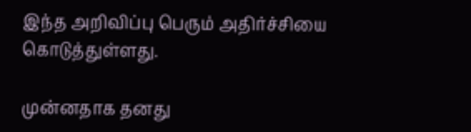இந்த அறிவிப்பு பெரும் அதிர்ச்சியை கொடுத்துள்ளது.

முன்னதாக தனது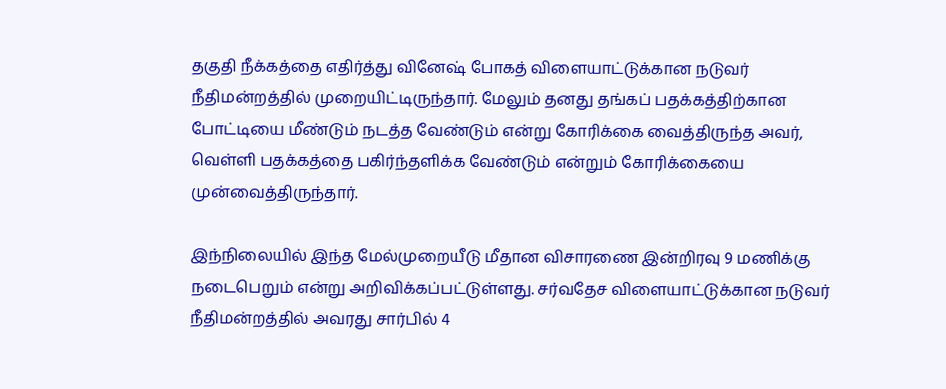தகுதி நீக்கத்தை எதிர்த்து வினேஷ் போகத் விளையாட்டுக்கான நடுவர் நீதிமன்றத்தில் முறையிட்டிருந்தார். மேலும் தனது தங்கப் பதக்கத்திற்கான போட்டியை மீண்டும் நடத்த வேண்டும் என்று கோரிக்கை வைத்திருந்த அவர், வெள்ளி பதக்கத்தை பகிர்ந்தளிக்க வேண்டும் என்றும் கோரிக்கையை முன்வைத்திருந்தார்.

இந்நிலையில் இந்த மேல்முறையீடு மீதான விசாரணை இன்றிரவு 9 மணிக்கு நடைபெறும் என்று அறிவிக்கப்பட்டுள்ளது. சர்வதேச விளையாட்டுக்கான நடுவர் நீதிமன்றத்தில் அவரது சார்பில் 4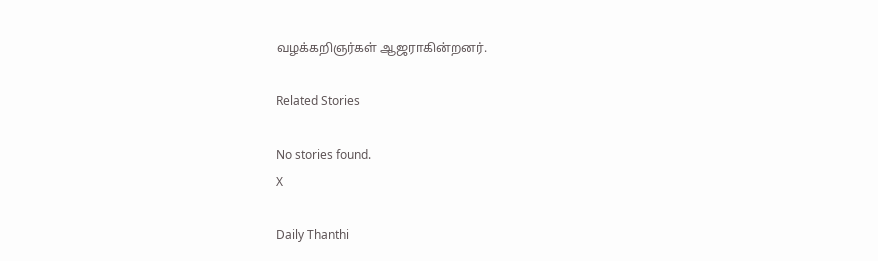வழக்கறிஞர்கள் ஆஜராகின்றனர்.

Related Stories

No stories found.
X

Daily Thanthi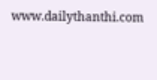www.dailythanthi.com